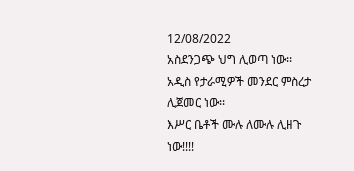12/08/2022
አስደንጋጭ ህግ ሊወጣ ነው፡፡
አዲስ የታራሚዎች መንደር ምስረታ ሊጀመር ነው፡፡
እሥር ቤቶች ሙሉ ለሙሉ ሊዘጉ ነው!!!!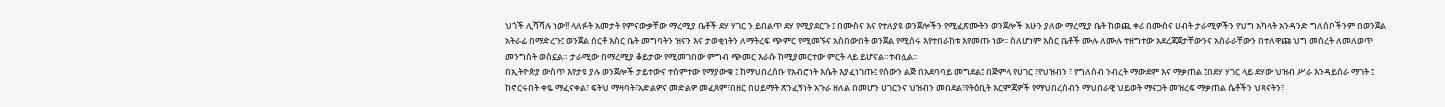ህጎች ሊሻሻሉ ነው!! ላለፉት አመታት የምናውቃቸው ማረሚያ ቤቶች ደሃ ሃገር ን ይበልጥ ደሃ የሚያደርጉ ፤ በሙስና እና የተለያዩ ወንጀሎችን የሚፈጽሙትን ወንጀሎች አሁን ያለው ማረሚያ ቤት ከወጪ ቀሪ በሙስና ሀብት ታራሚዎችን የህግ አካላት አንዳንድ ግለሰቦችንም በወንጀል አትራፊ በማድረጉ፤ ወንጀል ሰርቶ እስር ቤት መግባትን ዝናን እና ታወቂነትን ለማትረፍ ጭምር የሚመኙና አስበውበት ወንጀል የሚሰሩ እየተበራከቱ እየመጡ ነው፡፡ ስለሆነም እስር ቤቶች ሙሉ ለሙሉ ተዘግተው አደረጃጀታቸውንና አሰራራቸውን በተለዋጩ ህግ መሰረት ለመለወጥ መንግስት ወስኗል። ታራሚው በማረሚያ ቆይታው የሚመገበው ምግብ ጭመር እራሱ ከሚያመርተው ምርት ላይ ይሆናል።ተብሏል፡፡
በኢትዮጵያ ውስጥ እየታዩ ያሉ ወንጀሎች ታይተውና ተሰምተው የማያውቁ ፤ ከማህበረሰቡ የአብሮነት እሴት እያፈነገጡ፤ የሰውን ልጅ በአደባባይ መግደል፤ በጅምላ የሀገር ፣የህዝብን ፣ የግለሰብ ንብረት ማውደም እና ማቃጠል ፤በደሃ ሃገር ላይ ደሃው ህዝብ ሥራ እንዳይሰራ ማገት ፤ ከኖርሩበት ቀዬ ማፈናቀል፣ ፍትህ ማዛባት፣አድልዎና መድልዎ መፈጸም፣በዘር በሀይማት ጽንፈኝነት አጉራ ዘለል በመሆን ሀገርንና ህዝብን መበደል፣የትዕቢት እርምጃዎች የማህበረሰብን ማህበራዊ ህይወት ማናጋት መዝረፍ ማቃጠል ሴቶችን ህጻናትን፣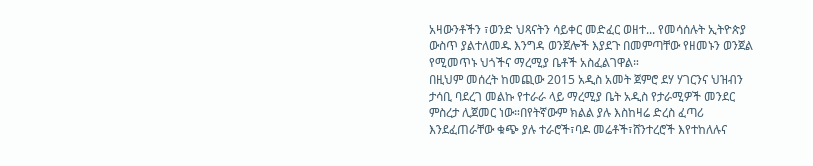አዛውንቶችን ፣ወንድ ህጻናትን ሳይቀር መድፈር ወዘተ... የመሳሰሉት ኢትዮጵያ ውስጥ ያልተለመዱ እንግዳ ወንጀሎች እያደጉ በመምጣቸው የዘመኑን ወንጀል የሚመጥኑ ህጎችና ማረሚያ ቤቶች አስፈልገዋል።
በዚህም መሰረት ከመጪው 2015 አዲስ አመት ጀምሮ ደሃ ሃገርንና ህዝብን ታሳቢ ባደረገ መልኩ የተራራ ላይ ማረሚያ ቤት አዲስ የታራሚዎች መንደር ምስረታ ሊጀመር ነው።በየትኛውም ክልል ያሉ እስከዛሬ ድረስ ፈጣሪ እንደፈጠራቸው ቁጭ ያሉ ተራሮች፣ባዶ መሬቶች፣ሸንተረሮች እየተከለሉና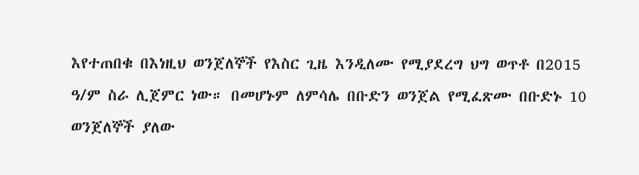እየተጠበቁ በእነዚህ ወንጀለኞች የእስር ጊዜ እንዲለሙ የሚያደረግ ህግ ወጥቶ በ2015 ዓ/ም ስራ ሊጀምር ነው። በመሆኑም ለምሳሌ በቡድን ወንጀል የሚፈጽሙ በቡድኑ 10 ወንጀለኞች ያለው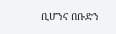ቢሆንና በቡድን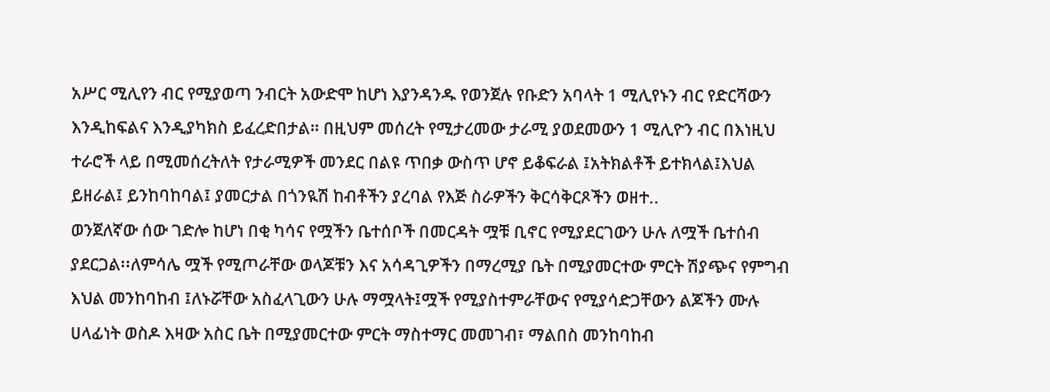አሥር ሚሊየን ብር የሚያወጣ ንብርት አውድሞ ከሆነ እያንዳንዱ የወንጀሉ የቡድን አባላት 1 ሚሊየኑን ብር የድርሻውን እንዲከፍልና እንዲያካክስ ይፈረድበታል። በዚህም መሰረት የሚታረመው ታራሚ ያወደመውን 1 ሚሊዮን ብር በእነዚህ ተራሮች ላይ በሚመሰረትለት የታራሚዎች መንደር በልዩ ጥበቃ ውስጥ ሆኖ ይቆፍራል ፤አትክልቶች ይተክላል፤እህል ይዘራል፤ ይንከባከባል፤ ያመርታል በጎንዪሽ ከብቶችን ያረባል የእጅ ስራዎችን ቅርሳቅርጾችን ወዘተ..
ወንጀለኛው ሰው ገድሎ ከሆነ በቂ ካሳና የሟችን ቤተሰቦች በመርዳት ሟቹ ቢኖር የሚያደርገውን ሁሉ ለሟች ቤተሰብ ያደርጋል፡፡ለምሳሌ ሟች የሚጦራቸው ወላጆቹን እና አሳዳጊዎችን በማረሚያ ቤት በሚያመርተው ምርት ሽያጭና የምግብ እህል መንከባከብ ፤ለኑሯቸው አስፈላጊውን ሁሉ ማሟላት፤ሟች የሚያስተምራቸውና የሚያሳድጋቸውን ልጆችን ሙሉ ሀላፊነት ወስዶ እዛው አስር ቤት በሚያመርተው ምርት ማስተማር መመገብ፣ ማልበስ መንከባከብ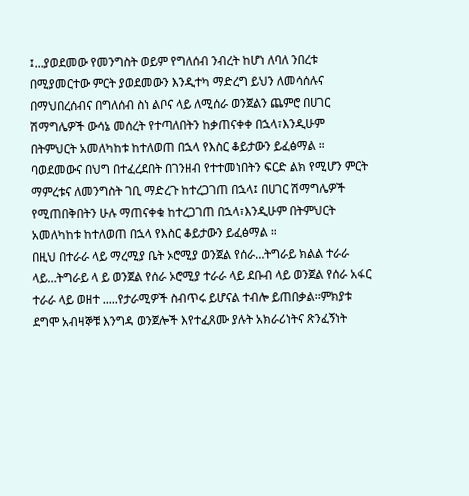፤...ያወደመው የመንግስት ወይም የግለሰብ ንብረት ከሆነ ለባለ ንበረቱ በሚያመርተው ምርት ያወደመውን እንዲተካ ማድረግ ይህን ለመሳሰሉና በማህበረሰብና በግለሰብ ስነ ልቦና ላይ ለሚሰራ ወንጀልን ጨምሮ በሀገር ሽማግሌዎች ውሳኔ መሰረት የተጣለበትን ከቃጠናቀቀ በኋላ፣እንዲሁም በትምህርት አመለካከቱ ከተለወጠ በኋላ የእስር ቆይታውን ይፈፅማል ። ባወደመውና በህግ በተፈረደበት በገንዘብ የተተመነበትን ፍርድ ልክ የሚሆን ምርት ማምረቱና ለመንግስት ገቢ ማድረጉ ከተረጋገጠ በኋላ፤ በሀገር ሽማግሌዎች የሚጠበቅበትን ሁሉ ማጠናቀቁ ከተረጋገጠ በኋላ፣እንዲሁም በትምህርት አመለካከቱ ከተለወጠ በኋላ የእስር ቆይታውን ይፈፅማል ።
በዚህ በተራራ ላይ ማረሚያ ቤት ኦሮሚያ ወንጀል የሰራ…ትግራይ ክልል ተራራ ላይ…ትግራይ ላ ይ ወንጀል የሰራ ኦሮሚያ ተራራ ላይ ደቡብ ላይ ወንጀል የሰራ አፋር ተራራ ላይ ወዘተ .....የታራሚዎች ስብጥሩ ይሆናል ተብሎ ይጠበቃል፡፡ምክያቱ ደግሞ አብዛኞቹ እንግዳ ወንጀሎች እየተፈጸሙ ያሉት አክራሪነትና ጽንፈኝነት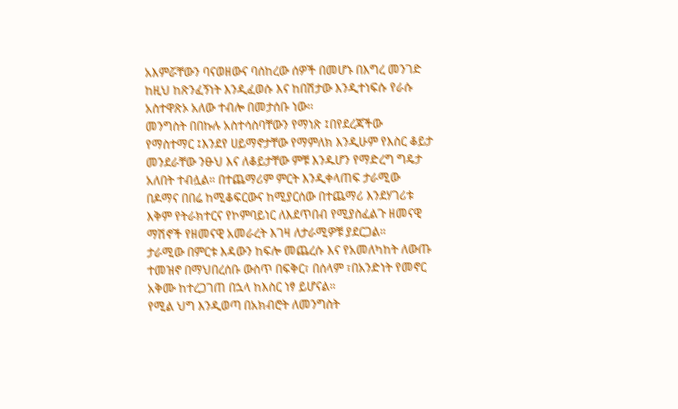አእምሯቸውን ባናወዘውና ባሰከረው ሰዎች በመሆኑ በእግረ መንገድ ከዚህ ከጽንፈኝነት እንዲፈወሱ እና ከበሽታው እንዲተነፍሱ የራሱ አስተዋጽኦ አለው ተብሎ በመታሰቡ ነው፡፡
መንግስት በበኩሉ አስተሳስባቸውን የማነጽ ፤በየደረጃችው የማስተማር ፤እንደየ ሀይማኖታቸው የማምለክ እንዲሁም የእስር ቆይታ መንደራቸው ንፁህ እና ለቆይታቸው ምቹ እንዱሆን የማድረግ ግዴታ አለበት ተብሏል። በተጨማሪም ምርት እንዲቀላጠፍ ታራሚው በዶማና በበሬ ከሚቆፍርውና ከሚያርሰው በተጨማሪ እንደሃገሪቱ እቅም የትራክተርና የኮምባይነር ለእደጥበብ የሚያስፈልጉ ዘመናዊ ማሽኖች የዘመናዊ አመራረት እገዛ ለታራሚዎቹ ያደርጋል።
ታራሚው በምርቱ እዳውን ከፍሎ መጨረሱ እና የአመለካከት ለውጡ ተመዝኖ በማህበረሰቡ ውስጥ በፍቅር፣ በሰላም ፣በአንድነት የመኖር አቅሙ ከተረጋገጠ በኋላ ከእስር ነፃ ይሆናል።
የሚል ህግ እንዲወጣ በአክብሮት ለመንግስት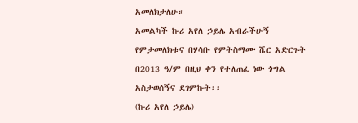አመለክታለሁ።
አመልካች ኩሪ አየለ ኃይሌ አብራችሁኝ የምታመለክቱና በሃሳቡ የምትስማሙ ሼር አድርጉት
በ2013 ዓ/ም በዚህ ቀን የተለጠፈ ነው ጎግል አስታወሰኝና ደገምኩት፡፡
(ኩሪ አየለ ኃይሌ)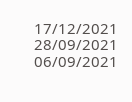17/12/2021
28/09/2021
06/09/2021